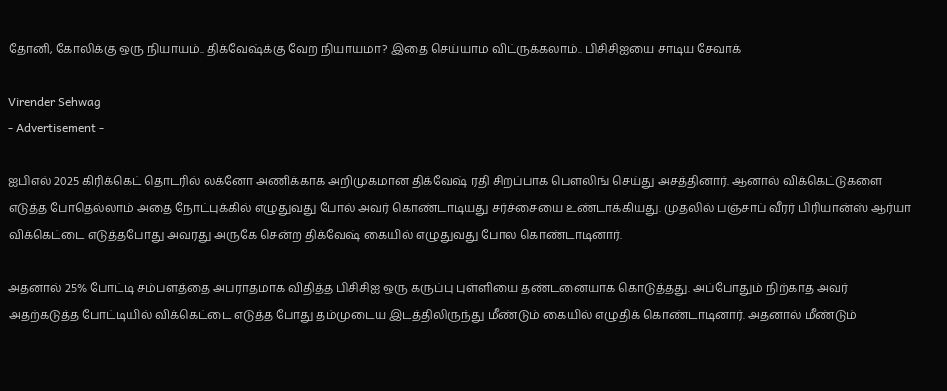தோனி, கோலிக்கு ஒரு நியாயம்.. திக்வேஷ்க்கு வேற நியாயமா? இதை செய்யாம விட்ருக்கலாம்.. பிசிசிஐயை சாடிய சேவாக்

Virender Sehwag
- Advertisement -

ஐபிஎல் 2025 கிரிக்கெட் தொடரில் லக்னோ அணிக்காக அறிமுகமான திக்வேஷ் ரதி சிறப்பாக பௌலிங் செய்து அசத்தினார். ஆனால் விக்கெட்டுகளை எடுத்த போதெல்லாம் அதை நோட்புக்கில் எழுதுவது போல் அவர் கொண்டாடியது சர்ச்சையை உண்டாக்கியது. முதலில் பஞ்சாப் வீரர் பிரியான்ஸ் ஆர்யா விக்கெட்டை எடுத்தபோது அவரது அருகே சென்ற திக்வேஷ் கையில் எழுதுவது போல கொண்டாடினார்.

அதனால் 25% போட்டி சம்பளத்தை அபராதமாக விதித்த பிசிசிஐ ஒரு கருப்பு புள்ளியை தண்டனையாக கொடுத்தது. அப்போதும் நிற்காத அவர் அதற்கடுத்த போட்டியில் விக்கெட்டை எடுத்த போது தம்முடைய இடத்திலிருந்து மீண்டும் கையில் எழுதிக் கொண்டாடினார். அதனால் மீண்டும்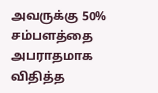அவருக்கு 50% சம்பளத்தை அபராதமாக விதித்த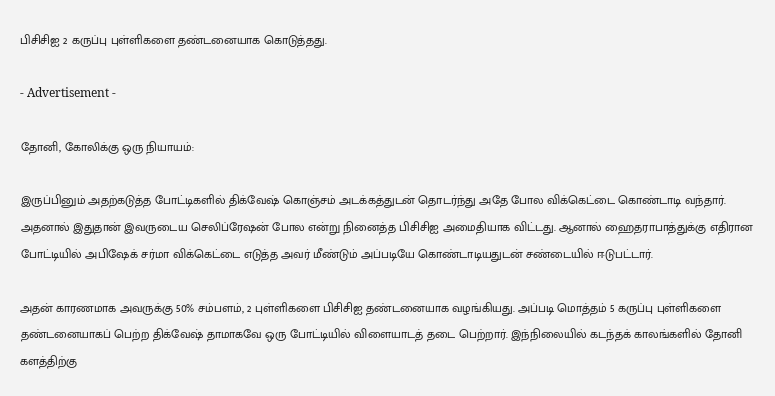பிசிசிஐ 2 கருப்பு புள்ளிகளை தண்டனையாக கொடுத்தது.

- Advertisement -

தோனி, கோலிக்கு ஒரு நியாயம்:

இருப்பினும் அதற்கடுத்த போட்டிகளில் திக்வேஷ் கொஞ்சம் அடக்கத்துடன் தொடர்ந்து அதே போல விக்கெட்டை கொண்டாடி வந்தார். அதனால் இதுதான் இவருடைய செலிப்ரேஷன் போல என்று நினைத்த பிசிசிஐ அமைதியாக விட்டது. ஆனால் ஹைதராபாத்துக்கு எதிரான போட்டியில் அபிஷேக் சர்மா விக்கெட்டை எடுத்த அவர் மீண்டும் அப்படியே கொண்டாடியதுடன் சண்டையில் ஈடுபட்டார்.

அதன் காரணமாக அவருக்கு 50% சம்பளம், 2 புள்ளிகளை பிசிசிஐ தண்டனையாக வழங்கியது. அப்படி மொத்தம் 5 கருப்பு புள்ளிகளை தண்டனையாகப் பெற்ற திக்வேஷ் தாமாகவே ஒரு போட்டியில் விளையாடத் தடை பெற்றார். இந்நிலையில் கடந்தக் காலங்களில் தோனி களத்திற்கு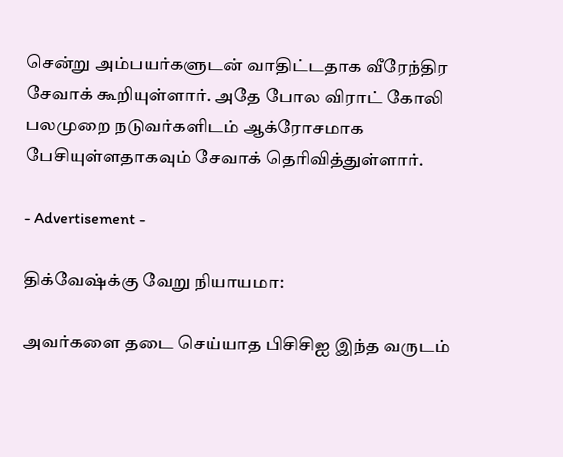சென்று அம்பயர்களுடன் வாதிட்டதாக வீரேந்திர சேவாக் கூறியுள்ளார். அதே போல விராட் கோலி பலமுறை நடுவர்களிடம் ஆக்ரோசமாக பேசியுள்ளதாகவும் சேவாக் தெரிவித்துள்ளார்.

- Advertisement -

திக்வேஷ்க்கு வேறு நியாயமா:

அவர்களை தடை செய்யாத பிசிசிஐ இந்த வருடம்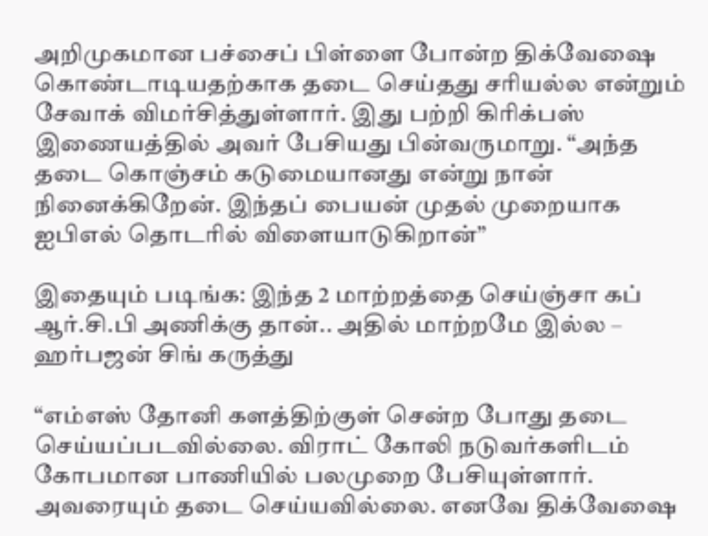அறிமுகமான பச்சைப் பிள்ளை போன்ற திக்வேஷை கொண்டாடியதற்காக தடை செய்தது சரியல்ல என்றும் சேவாக் விமர்சித்துள்ளார். இது பற்றி கிரிக்பஸ் இணையத்தில் அவர் பேசியது பின்வருமாறு. “அந்த தடை கொஞ்சம் கடுமையானது என்று நான் நினைக்கிறேன். இந்தப் பையன் முதல் முறையாக ஐபிஎல் தொடரில் விளையாடுகிறான்”

இதையும் படிங்க: இந்த 2 மாற்றத்தை செய்ஞ்சா கப் ஆர்.சி.பி அணிக்கு தான்.. அதில் மாற்றமே இல்ல – ஹர்பஜன் சிங் கருத்து

“எம்எஸ் தோனி களத்திற்குள் சென்ற போது தடை செய்யப்படவில்லை. விராட் கோலி நடுவர்களிடம் கோபமான பாணியில் பலமுறை பேசியுள்ளார். அவரையும் தடை செய்யவில்லை. எனவே திக்வேஷை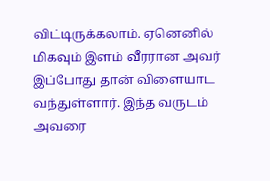விட்டிருக்கலாம். ஏனெனில் மிகவும் இளம் வீரரான அவர் இப்போது தான் விளையாட வந்துள்ளார். இந்த வருடம் அவரை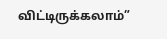விட்டிருக்கலாம்”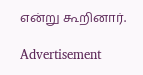என்று கூறினார்.

Advertisement